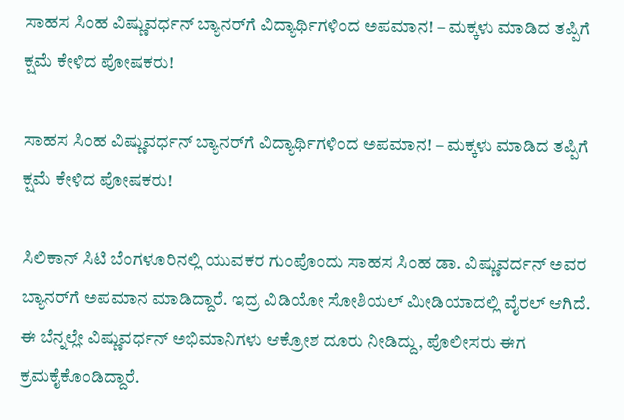ಸಾಹಸ ಸಿಂಹ ವಿಷ್ಣುವರ್ಧನ್‌ ಬ್ಯಾನರ್‌ಗೆ ವಿದ್ಯಾರ್ಥಿಗಳಿಂದ ಅಪಮಾನ! – ಮಕ್ಕಳು ಮಾಡಿದ ತಪ್ಪಿಗೆ ಕ್ಷಮೆ ಕೇಳಿದ ಪೋಷಕರು!

ಸಾಹಸ ಸಿಂಹ ವಿಷ್ಣುವರ್ಧನ್‌ ಬ್ಯಾನರ್‌ಗೆ ವಿದ್ಯಾರ್ಥಿಗಳಿಂದ ಅಪಮಾನ! – ಮಕ್ಕಳು ಮಾಡಿದ ತಪ್ಪಿಗೆ ಕ್ಷಮೆ ಕೇಳಿದ ಪೋಷಕರು!

ಸಿಲಿಕಾನ್‌ ಸಿಟಿ ಬೆಂಗಳೂರಿನಲ್ಲಿ ಯುವಕರ ಗುಂಪೊಂದು ಸಾಹಸ ಸಿಂಹ ಡಾ. ವಿಷ್ಣುವರ್ದನ್‌ ಅವರ ಬ್ಯಾನರ್‌ಗೆ ಅಪಮಾನ ಮಾಡಿದ್ದಾರೆ. ಇದ್ರ ವಿಡಿಯೋ ಸೋಶಿಯಲ್‌ ಮೀಡಿಯಾದಲ್ಲಿ ವೈರಲ್‌ ಆಗಿದೆ. ಈ ಬೆನ್ನಲ್ಲೇ ವಿಷ್ಣುವರ್ಧನ್‌ ಅಭಿಮಾನಿಗಳು ಆಕ್ರೋಶ ದೂರು ನೀಡಿದ್ದು, ಪೊಲೀಸರು ಈಗ ಕ್ರಮಕೈಕೊಂಡಿದ್ದಾರೆ.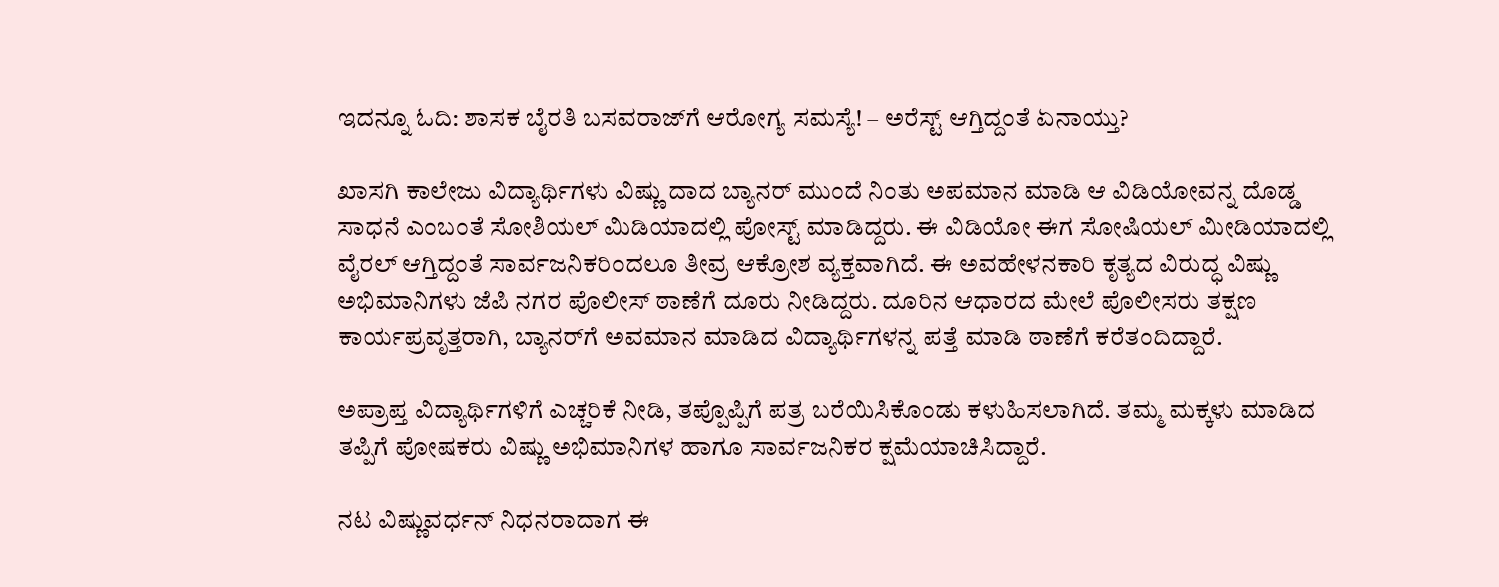ಇದನ್ನೂ ಓದಿ: ಶಾಸಕ ಬೈರತಿ ಬಸವರಾಜ್‌ಗೆ ಆರೋಗ್ಯ ಸಮಸ್ಯೆ! – ಅರೆಸ್ಟ್‌ ಆಗ್ತಿದ್ದಂತೆ ಏನಾಯ್ತು?

ಖಾಸಗಿ ಕಾಲೇಜು ವಿದ್ಯಾರ್ಥಿಗಳು ವಿಷ್ಣು ದಾದ ಬ್ಯಾನರ್ ಮುಂದೆ ನಿಂತು ಅಪಮಾನ ಮಾಡಿ ಆ ವಿಡಿಯೋವನ್ನ ದೊಡ್ಡ ಸಾಧನೆ ಎಂಬಂತೆ ಸೋಶಿಯಲ್ ಮಿಡಿಯಾದಲ್ಲಿ ಪೋಸ್ಟ್ ಮಾಡಿದ್ದರು. ಈ ವಿಡಿಯೋ ಈಗ ಸೋಷಿಯಲ್‌ ಮೀಡಿಯಾದಲ್ಲಿ ವೈರಲ್‌ ಆಗ್ತಿದ್ದಂತೆ ಸಾರ್ವಜನಿಕರಿಂದಲೂ ತೀವ್ರ ಆಕ್ರೋಶ ವ್ಯಕ್ತವಾಗಿದೆ. ಈ ಅವಹೇಳನಕಾರಿ ಕೃತ್ಯದ ವಿರುದ್ಧ ವಿಷ್ಣು ಅಭಿಮಾನಿಗಳು ಜೆಪಿ ನಗರ ಪೊಲೀಸ್ ಠಾಣೆಗೆ ದೂರು ನೀಡಿದ್ದರು. ದೂರಿನ ಆಧಾರದ ಮೇಲೆ ಪೊಲೀಸರು ತಕ್ಷಣ ಕಾರ್ಯಪ್ರವೃತ್ತರಾಗಿ, ಬ್ಯಾನರ್‌ಗೆ ಅವಮಾನ ಮಾಡಿದ ವಿದ್ಯಾರ್ಥಿಗಳನ್ನ ಪತ್ತೆ ಮಾಡಿ ಠಾಣೆಗೆ ಕರೆತಂದಿದ್ದಾರೆ.

ಅಪ್ರಾಪ್ತ ವಿದ್ಯಾರ್ಥಿಗಳಿಗೆ ಎಚ್ಚರಿಕೆ ನೀಡಿ, ತಪ್ಪೊಪ್ಪಿಗೆ ಪತ್ರ ಬರೆಯಿಸಿಕೊಂಡು ಕಳುಹಿಸಲಾಗಿದೆ. ತಮ್ಮ ಮಕ್ಕಳು ಮಾಡಿದ ತಪ್ಪಿಗೆ ಪೋಷಕರು ವಿಷ್ಣು ಅಭಿಮಾನಿಗಳ ಹಾಗೂ ಸಾರ್ವಜನಿಕರ ಕ್ಷಮೆಯಾಚಿಸಿದ್ದಾರೆ.

ನಟ ವಿಷ್ಣುವರ್ಧನ್ ನಿಧನರಾದಾಗ ಈ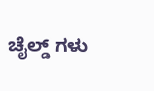ಚೈಲ್ಡ್ ಗಳು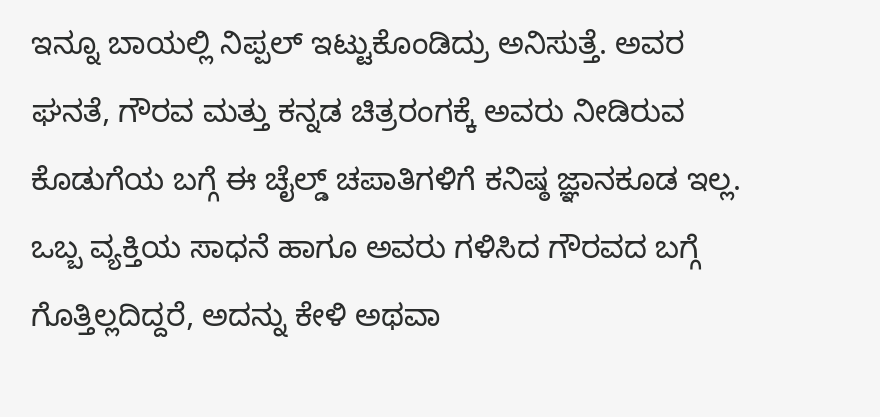ಇನ್ನೂ ಬಾಯಲ್ಲಿ ನಿಪ್ಪಲ್ ಇಟ್ಟುಕೊಂಡಿದ್ರು ಅನಿಸುತ್ತೆ. ಅವರ ಘನತೆ, ಗೌರವ ಮತ್ತು ಕನ್ನಡ ಚಿತ್ರರಂಗಕ್ಕೆ ಅವರು ನೀಡಿರುವ ಕೊಡುಗೆಯ ಬಗ್ಗೆ ಈ ಚೈಲ್ಡ್ ಚಪಾತಿಗಳಿಗೆ ಕನಿಷ್ಠ ಜ್ಞಾನಕೂಡ ಇಲ್ಲ‌. ಒಬ್ಬ ವ್ಯಕ್ತಿಯ ಸಾಧನೆ ಹಾಗೂ ಅವರು ಗಳಿಸಿದ ಗೌರವದ ಬಗ್ಗೆ ಗೊತ್ತಿಲ್ಲದಿದ್ದರೆ, ಅದನ್ನು ಕೇಳಿ ಅಥವಾ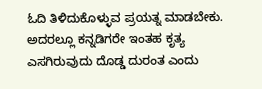ಓದಿ ತಿಳಿದುಕೊಳ್ಳುವ ಪ್ರಯತ್ನ ಮಾಡಬೇಕು. ಅದರಲ್ಲೂ ಕನ್ನಡಿಗರೇ ಇಂತಹ ಕೃತ್ಯ ಎಸಗಿರುವುದು ದೊಡ್ಡ ದುರಂತ ಎಂದು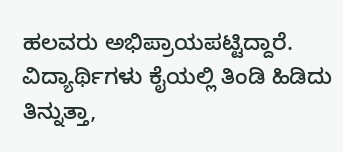ಹಲವರು ಅಭಿಪ್ರಾಯಪಟ್ಟಿದ್ದಾರೆ. ವಿದ್ಯಾರ್ಥಿಗಳು ಕೈಯಲ್ಲಿ ತಿಂಡಿ ಹಿಡಿದು ತಿನ್ನುತ್ತಾ,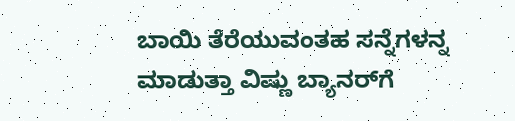ಬಾಯಿ ತೆರೆಯುವಂತಹ ಸನ್ನೆಗಳನ್ನ ಮಾಡುತ್ತಾ ವಿಷ್ಣು ಬ್ಯಾನರ್‌ಗೆ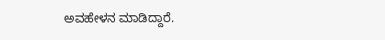ಅವಹೇಳನ ಮಾಡಿದ್ದಾರೆ.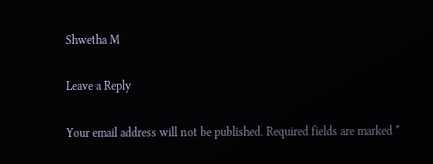Shwetha M

Leave a Reply

Your email address will not be published. Required fields are marked *